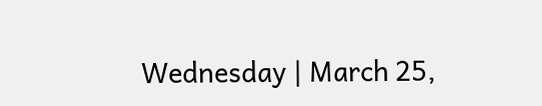Wednesday | March 25,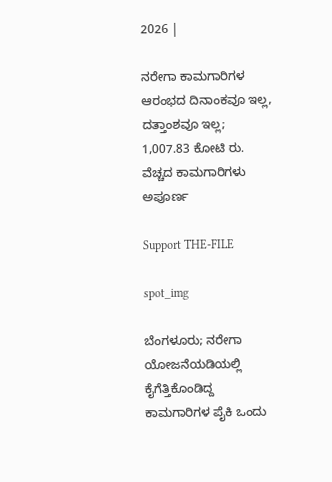2026 |

ನರೇಗಾ ಕಾಮಗಾರಿಗಳ ಆರಂಭದ ದಿನಾಂಕವೂ ಇಲ್ಲ, ದತ್ತಾಂಶವೂ ಇಲ್ಲ; 1,007.83 ಕೋಟಿ ರು. ವೆಚ್ಚದ ಕಾಮಗಾರಿಗಳು ಅಪೂರ್ಣ

Support THE-FILE

spot_img

ಬೆಂಗಳೂರು; ನರೇಗಾ ಯೋಜನೆಯಡಿಯಲ್ಲಿ ಕೈಗೆತ್ತಿಕೊಂಡಿದ್ದ ಕಾಮಗಾರಿಗಳ ಪೈಕಿ ಒಂದು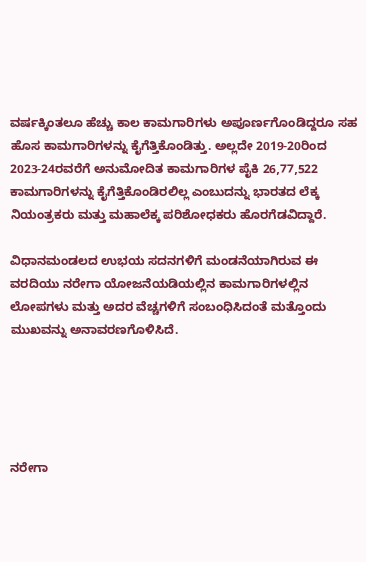ವ‍ರ್ಷಕ್ಕಿಂತಲೂ ಹೆಚ್ಚು ಕಾಲ ಕಾಮಗಾರಿಗಳು ಅಪೂರ್ಣಗೊಂಡಿದ್ದರೂ ಸಹ ಹೊಸ ಕಾಮಗಾರಿಗಳನ್ನು ಕೈಗೆತ್ತಿಕೊಂಡಿತ್ತು. ಅಲ್ಲದೇ 2019-20ರಿಂದ 2023-24ರವರೆಗೆ ಅನುಮೋದಿತ ಕಾಮಗಾರಿಗಳ ಪೈಕಿ 26,77,522 ಕಾಮಗಾರಿಗಳನ್ನು ಕೈಗೆತ್ತಿಕೊಂಡಿರಲಿಲ್ಲ ಎಂಬುದನ್ನು ಭಾರತದ ಲೆಕ್ಕ ನಿಯಂತ್ರಕರು ಮತ್ತು ಮಹಾಲೆಕ್ಕ ಪರಿಶೋಧಕರು ಹೊರಗೆಡವಿದ್ದಾರೆ.

ವಿಧಾನಮಂಡಲದ ಉಭಯ ಸದನಗಳಿಗೆ ಮಂಡನೆಯಾಗಿರುವ ಈ ವರದಿಯು ನರೇಗಾ ಯೋಜನೆಯಡಿಯಲ್ಲಿನ ಕಾಮಗಾರಿಗಳಲ್ಲಿನ ಲೋಪಗಳು ಮತ್ತು ಅದರ ವೆಚ್ಚಗಳಿಗೆ ಸಂಬಂಧಿಸಿದಂತೆ ಮತ್ತೊಂದು ಮುಖವನ್ನು ಅನಾವರಣಗೊಳಿಸಿದೆ.





ನರೇಗಾ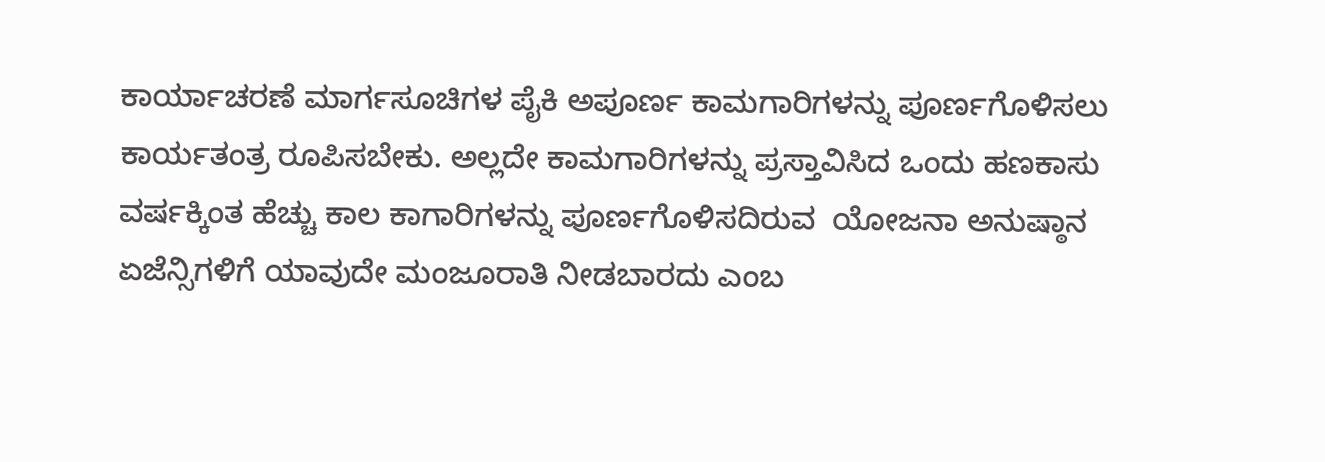ಕಾರ್ಯಾಚರಣೆ ಮಾರ್ಗಸೂಚಿಗಳ ಪೈಕಿ ಅಪೂರ್ಣ ಕಾಮಗಾರಿಗಳನ್ನು ಪೂರ್ಣಗೊಳಿಸಲು ಕಾರ್ಯತಂತ್ರ ರೂಪಿಸಬೇಕು. ಅಲ್ಲದೇ ಕಾಮಗಾರಿಗಳನ್ನು ಪ್ರಸ್ತಾವಿಸಿದ ಒಂದು ಹಣಕಾಸು ವರ್ಷಕ್ಕಿಂತ ಹೆಚ್ಚು ಕಾಲ ಕಾಗಾರಿಗಳನ್ನು ಪೂರ್ಣಗೊಳಿಸದಿರುವ  ಯೋಜನಾ ಅನುಷ್ಠಾನ ಏಜೆನ್ಸಿಗಳಿಗೆ ಯಾವುದೇ ಮಂಜೂರಾತಿ ನೀಡಬಾರದು ಎಂಬ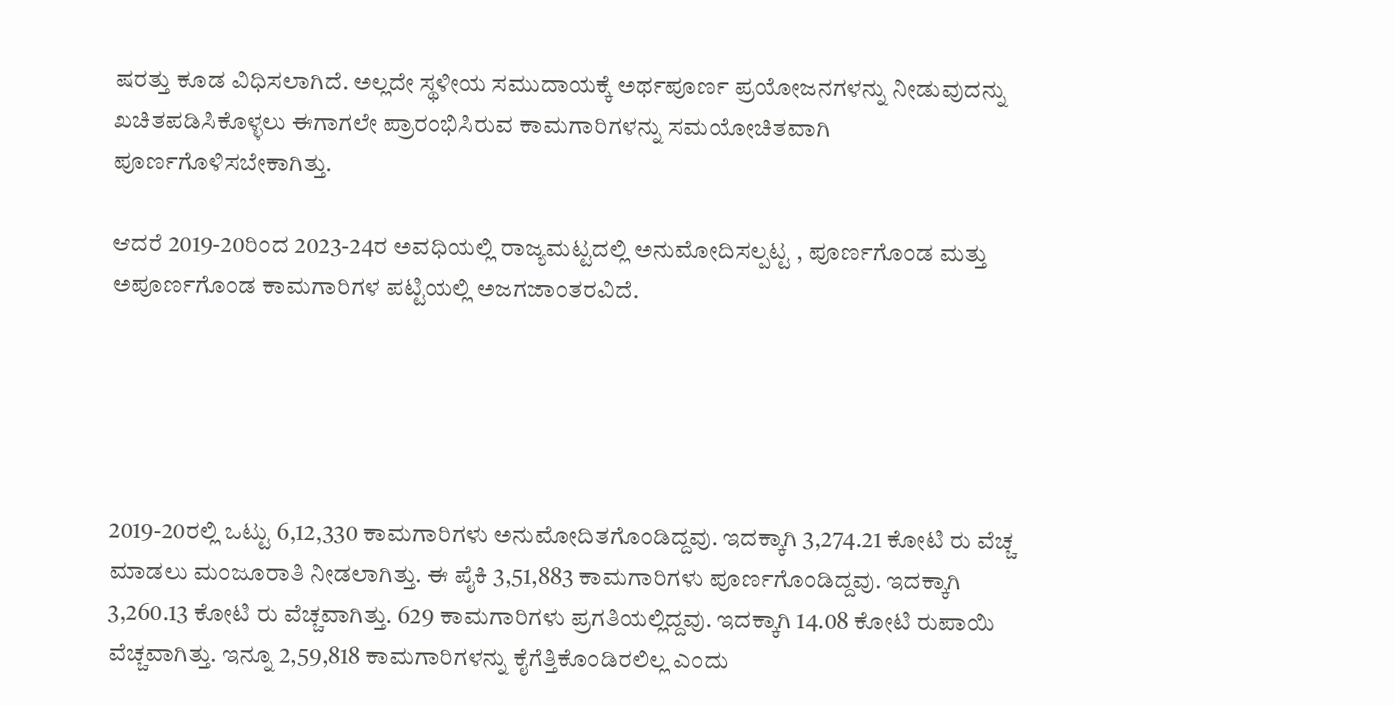ಷರತ್ತು ಕೂಡ ವಿಧಿಸಲಾಗಿದೆ. ಅಲ್ಲದೇ ಸ್ಥಳೀಯ ಸಮುದಾಯಕ್ಕೆ ಅರ್ಥಪೂರ್ಣ ಪ್ರಯೋಜನಗಳನ್ನು ನೀಡುವುದನ್ನು ಖಚಿತಪಡಿಸಿಕೊಳ್ಳಲು ಈಗಾಗಲೇ ಪ್ರಾರಂಭಿಸಿರುವ ಕಾಮಗಾರಿಗಳನ್ನು ಸಮಯೋಚಿತವಾಗಿ ಪೂರ್ಣಗೊಳಿಸಬೇಕಾಗಿತ್ತು.

ಆದರೆ 2019-20ರಿಂದ 2023-24ರ ಅವಧಿಯಲ್ಲಿ ರಾಜ್ಯಮಟ್ಟದಲ್ಲಿ ಅನುಮೋದಿಸಲ್ಪಟ್ಟ , ಪೂರ್ಣಗೊಂಡ ಮತ್ತು ಅಪೂರ್ಣಗೊಂಡ ಕಾಮಗಾರಿಗಳ ಪಟ್ಟಿಯಲ್ಲಿ ಅಜಗಜಾಂತರವಿದೆ.





2019-20ರಲ್ಲಿ ಒಟ್ಟು 6,12,330 ಕಾಮಗಾರಿಗಳು ಅನುಮೋದಿತಗೊಂಡಿದ್ದವು. ಇದಕ್ಕಾಗಿ 3,274.21 ಕೋಟಿ ರು ವೆಚ್ಚ ಮಾಡಲು ಮಂಜೂರಾತಿ ನೀಡಲಾಗಿತ್ತು. ಈ ಪೈಕಿ 3,51,883 ಕಾಮಗಾರಿಗಳು ಪೂರ್ಣಗೊಂಡಿದ್ದವು. ಇದಕ್ಕಾಗಿ 3,260.13 ಕೋಟಿ ರು ವೆಚ್ಚವಾಗಿತ್ತು. 629 ಕಾಮಗಾರಿಗಳು ಪ್ರಗತಿಯಲ್ಲಿದ್ದವು. ಇದಕ್ಕಾಗಿ 14.08 ಕೋಟಿ ರುಪಾಯಿ ವೆಚ್ಚವಾಗಿತ್ತು. ಇನ್ನೂ 2,59,818 ಕಾಮಗಾರಿಗಳನ್ನು ಕೈಗೆತ್ತಿಕೊಂಡಿರಲಿಲ್ಲ ಎಂದು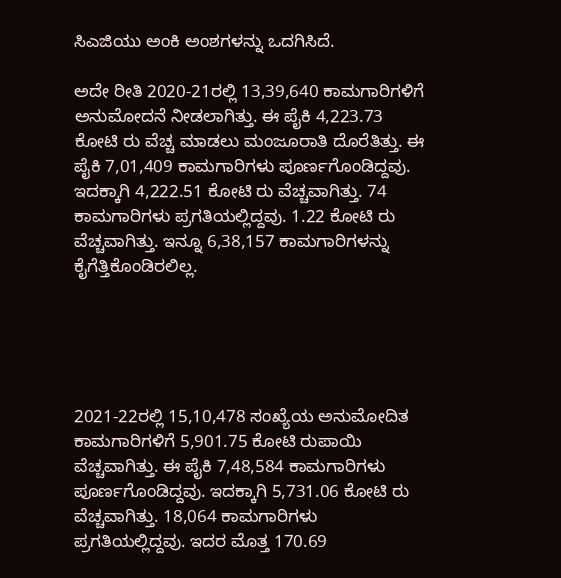ಸಿಎಜಿಯು ಅಂಕಿ ಅಂಶಗಳನ್ನು ಒದಗಿಸಿದೆ.

ಅದೇ ರೀತಿ 2020-21ರಲ್ಲಿ 13,39,640 ಕಾಮಗಾರಿಗಳಿಗೆ ಅನುಮೋದನೆ ನೀಡಲಾಗಿತ್ತು. ಈ ಪೈಕಿ 4,223.73 ಕೋಟಿ ರು ವೆಚ್ಚ ಮಾಡಲು ಮಂಜೂರಾತಿ ದೊರೆತಿತ್ತು. ಈ ಪೈಕಿ 7,01,409 ಕಾಮಗಾರಿಗಳು ಪೂರ್ಣಗೊಂಡಿದ್ದವು. ಇದಕ್ಕಾಗಿ 4,222.51 ಕೋಟಿ ರು ವೆಚ್ಚವಾಗಿತ್ತು. 74 ಕಾಮಗಾರಿಗಳು ಪ್ರಗತಿಯಲ್ಲಿದ್ದವು. 1.22 ಕೋಟಿ ರು ವೆಚ್ಚವಾಗಿತ್ತು. ಇನ್ನೂ 6,38,157 ಕಾಮಗಾರಿಗಳನ್ನು ಕೈಗೆತ್ತಿಕೊಂಡಿರಲಿಲ್ಲ.





2021-22ರಲ್ಲಿ 15,10,478 ಸಂಖ್ಯೆಯ ಅನುಮೋದಿತ ಕಾಮಗಾರಿಗಳಿಗೆ 5,901.75 ಕೋಟಿ ರುಪಾಯಿ ವೆಚ್ಚವಾಗಿತ್ತು. ಈ ಪೈಕಿ 7,48,584 ಕಾಮಗಾರಿಗಳು ಪೂರ್ಣಗೊಂಡಿದ್ದವು. ಇದಕ್ಕಾಗಿ 5,731.06 ಕೋಟಿ ರು ವೆಚ್ಚವಾಗಿತ್ತು. 18,064 ಕಾಮಗಾರಿಗಳು ಪ್ರಗತಿಯಲ್ಲಿದ್ದವು. ಇದರ ಮೊತ್ತ 170.69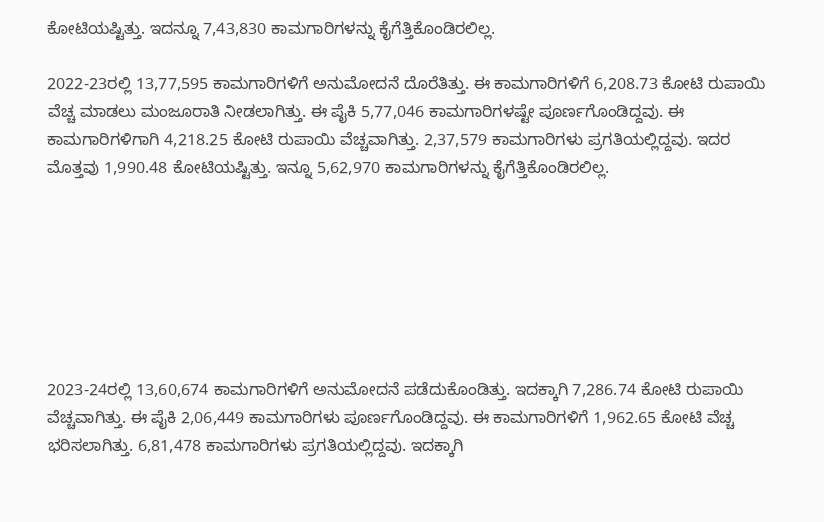ಕೋಟಿಯಷ್ಟಿತ್ತು. ಇದನ್ನೂ 7,43,830 ಕಾಮಗಾರಿಗಳನ್ನು ಕೈಗೆತ್ತಿಕೊಂಡಿರಲಿಲ್ಲ.

2022-23ರಲ್ಲಿ 13,77,595 ಕಾಮಗಾರಿಗಳಿಗೆ ಅನುಮೋದನೆ ದೊರೆತಿತ್ತು. ಈ ಕಾಮಗಾರಿಗಳಿಗೆ 6,208.73 ಕೋಟಿ ರುಪಾಯಿ ವೆಚ್ಚ ಮಾಡಲು ಮಂಜೂರಾತಿ ನೀಡಲಾಗಿತ್ತು. ಈ ಪೈಕಿ 5,77,046 ಕಾಮಗಾರಿಗಳಷ್ಟೇ ಪೂರ್ಣಗೊಂಡಿದ್ದವು. ಈ ಕಾಮಗಾರಿಗಳಿಗಾಗಿ 4,218.25 ಕೋಟಿ ರುಪಾಯಿ ವೆಚ್ಚವಾಗಿತ್ತು. 2,37,579 ಕಾಮಗಾರಿಗಳು ಪ್ರಗತಿಯಲ್ಲಿದ್ದವು. ಇದರ ಮೊತ್ತವು 1,990.48 ಕೋಟಿಯಷ್ಟಿತ್ತು. ಇನ್ನೂ 5,62,970 ಕಾಮಗಾರಿಗಳನ್ನು ಕೈಗೆತ್ತಿಕೊಂಡಿರಲಿಲ್ಲ.







2023-24ರಲ್ಲಿ 13,60,674 ಕಾಮಗಾರಿಗಳಿಗೆ ಅನುಮೋದನೆ ಪಡೆದುಕೊಂಡಿತ್ತು. ಇದಕ್ಕಾಗಿ 7,286.74 ಕೋಟಿ ರುಪಾಯಿ ವೆಚ್ಚವಾಗಿತ್ತು. ಈ ಪೈಕಿ 2,06,449 ಕಾಮಗಾರಿಗಳು ಪೂರ್ಣಗೊಂಡಿದ್ದವು. ಈ ಕಾಮಗಾರಿಗಳಿಗೆ 1,962.65 ಕೋಟಿ ವೆಚ್ಚ ಭರಿಸಲಾಗಿತ್ತು. 6,81,478 ಕಾಮಗಾರಿಗಳು ಪ್ರಗತಿಯಲ್ಲಿದ್ದವು. ಇದಕ್ಕಾಗಿ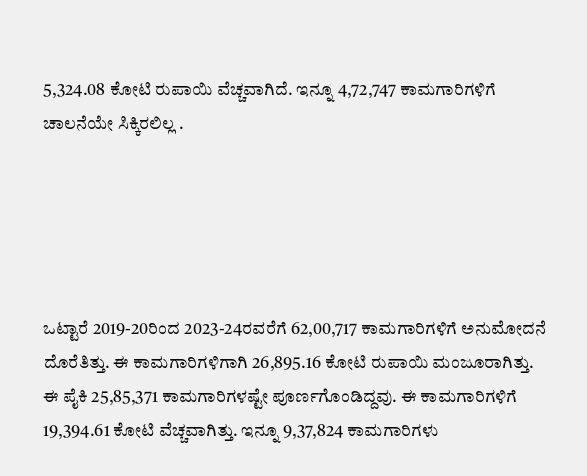5,324.08 ಕೋಟಿ ರುಪಾಯಿ ವೆಚ್ಚವಾಗಿದೆ. ಇನ್ನೂ 4,72,747 ಕಾಮಗಾರಿಗಳಿಗೆ ಚಾಲನೆಯೇ ಸಿಕ್ಕಿರಲಿಲ್ಲ .





ಒಟ್ಟಾರೆ 2019-20ರಿಂದ 2023-24ರವರೆಗೆ 62,00,717 ಕಾಮಗಾರಿಗಳಿಗೆ ಅನುಮೋದನೆ ದೊರೆತಿತ್ತು. ಈ ಕಾಮಗಾರಿಗಳಿಗಾಗಿ 26,895.16 ಕೋಟಿ ರುಪಾಯಿ ಮಂಜೂರಾಗಿತ್ತು. ಈ ಪೈಕಿ 25,85,371 ಕಾಮಗಾರಿಗಳಷ್ಟೇ ಪೂರ್ಣಗೊಂಡಿದ್ದವು. ಈ ಕಾಮಗಾರಿಗಳಿಗೆ 19,394.61 ಕೋಟಿ ವೆಚ್ಚವಾಗಿತ್ತು. ಇನ್ನೂ 9,37,824 ಕಾಮಗಾರಿಗಳು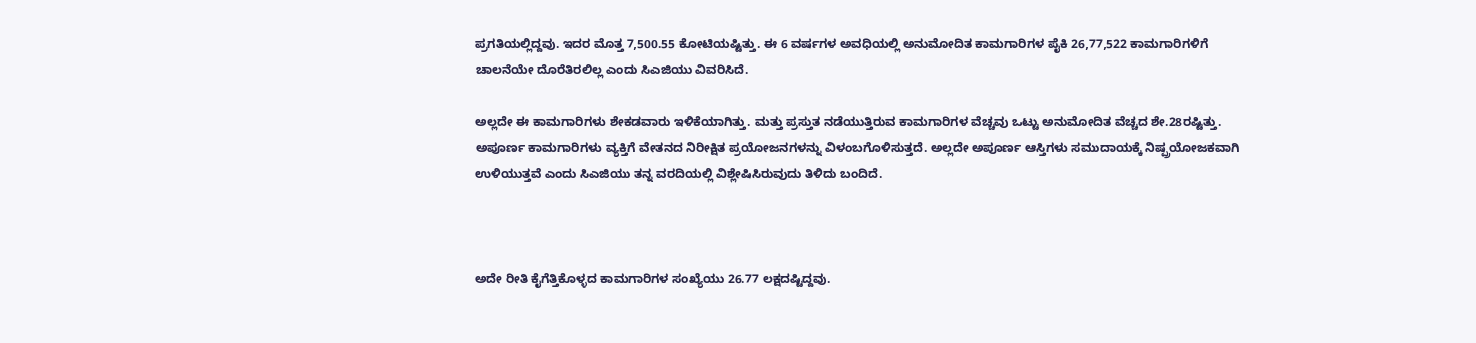ಪ್ರಗತಿಯಲ್ಲಿದ್ದವು. ಇದರ ಮೊತ್ತ 7,500.55 ಕೋಟಿಯಷ್ಟಿತ್ತು. ಈ 6 ವರ್ಷಗಳ ಅವಧಿಯಲ್ಲಿ ಅನುಮೋದಿತ ಕಾಮಗಾರಿಗಳ ಪೈಕಿ 26,77,522 ಕಾಮಗಾರಿಗಳಿಗೆ ಚಾಲನೆಯೇ ದೊರೆತಿರಲಿಲ್ಲ ಎಂದು ಸಿಎಜಿಯು ವಿವರಿಸಿದೆ.

ಅಲ್ಲದೇ ಈ ಕಾಮಗಾರಿಗಳು ಶೇಕಡವಾರು ಇಳಿಕೆಯಾಗಿತ್ತು. ಮತ್ತು ಪ್ರಸ್ತುತ ನಡೆಯುತ್ತಿರುವ ಕಾಮಗಾರಿಗಳ ವೆಚ್ಚವು ಒಟ್ಟು ಅನುಮೋದಿತ ವೆಚ್ಚದ ಶೇ.28ರಷ್ಟಿತ್ತು. ಅಪೂರ್ಣ ಕಾಮಗಾರಿಗಳು ವ್ಯಕ್ತಿಗೆ ವೇತನದ ನಿರೀಕ್ಷಿತ ಪ್ರಯೋಜನಗಳನ್ನು ವಿಳಂಬಗೊಳಿಸುತ್ತದೆ. ಅಲ್ಲದೇ ಅಪೂರ್ಣ ಆಸ್ತಿಗಳು ಸಮುದಾಯಕ್ಕೆ ನಿಷ್ಪ್ರಯೋಜಕವಾಗಿ ಉಳಿಯುತ್ತವೆ ಎಂದು ಸಿಎಜಿಯು ತನ್ನ ವರದಿಯಲ್ಲಿ ವಿಶ್ಲೇಷಿಸಿರುವುದು ತಿಳಿದು ಬಂದಿದೆ.



ಅದೇ ರೀತಿ ಕೈಗೆತ್ತಿಕೊಳ್ಳದ ಕಾಮಗಾರಿಗಳ ಸಂಖ್ಯೆಯು 26.77 ಲಕ್ಷದಷ್ಟಿದ್ದವು.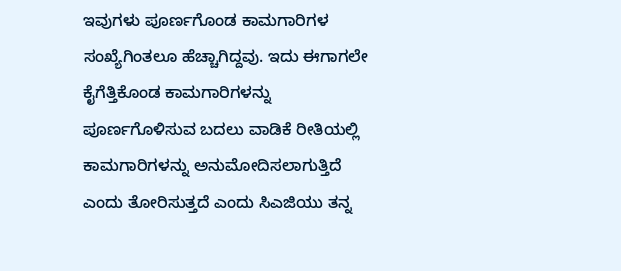ಇವುಗಳು ಪೂರ್ಣಗೊಂಡ ಕಾಮಗಾರಿಗಳ ಸಂಖ್ಯೆಗಿಂತಲೂ ಹೆಚ್ಚಾಗಿದ್ದವು. ಇದು ಈಗಾಗಲೇ ಕೈಗೆತ್ತಿಕೊಂಡ ಕಾಮಗಾರಿಗಳನ್ನು ಪೂರ್ಣಗೊಳಿಸುವ ಬದಲು ವಾಡಿಕೆ ರೀತಿಯಲ್ಲಿ ಕಾಮಗಾರಿಗಳನ್ನು ಅನುಮೋದಿಸಲಾಗುತ್ತಿದೆ ಎಂದು ತೋರಿಸುತ್ತದೆ ಎಂದು ಸಿಎಜಿಯು ತನ್ನ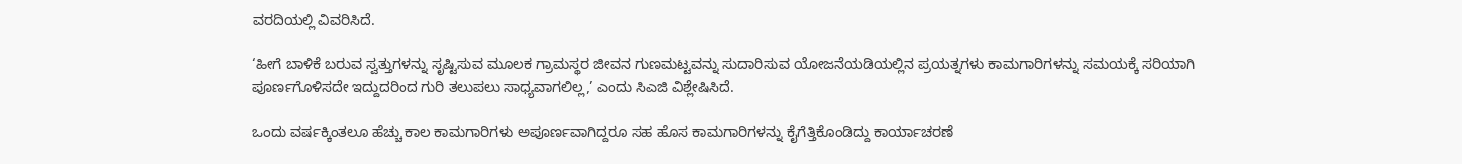ವರದಿಯಲ್ಲಿ ವಿವರಿಸಿದೆ.

‘ಹೀಗೆ ಬಾಳಿಕೆ ಬರುವ ಸ್ವತ್ತುಗಳನ್ನು ಸೃಷ್ಟಿಸುವ ಮೂಲಕ ಗ್ರಾಮಸ್ಥರ ಜೀವನ ಗುಣಮಟ್ಟವನ್ನು ಸುದಾರಿಸುವ ಯೋಜನೆಯಡಿಯಲ್ಲಿನ ಪ್ರಯತ್ನಗಳು ಕಾಮಗಾರಿಗಳನ್ನು ಸಮಯಕ್ಕೆ ಸರಿಯಾಗಿ ಪೂರ್ಣಗೊಳಿಸದೇ ಇದ್ದುದರಿಂದ ಗುರಿ ತಲುಪಲು ಸಾಧ್ಯವಾಗಲಿಲ್ಲ,’ ಎಂದು ಸಿಎಜಿ ವಿಶ್ಲೇಷಿಸಿದೆ.

ಒಂದು ವ‍ರ್ಷಕ್ಕಿಂತಲೂ ಹೆಚ್ಚು ಕಾಲ ಕಾಮಗಾರಿಗಳು ಅಪೂರ್ಣವಾಗಿದ್ದರೂ ಸಹ ಹೊಸ ಕಾಮಗಾರಿಗಳನ್ನು ಕೈಗೆತ್ತಿಕೊಂಡಿದ್ದು ಕಾರ್ಯಾಚರಣೆ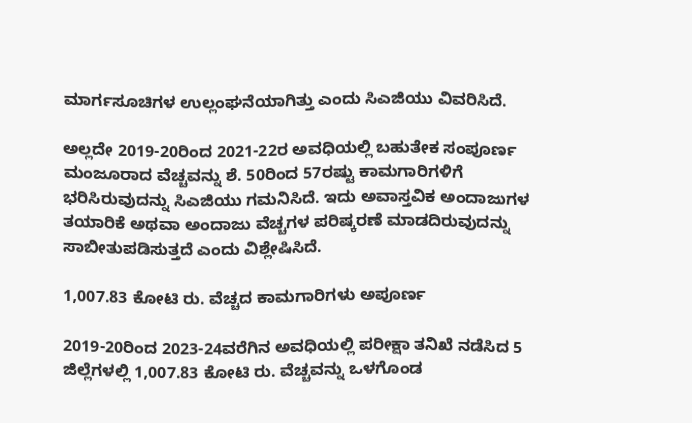ಮಾರ್ಗಸೂಚಿಗಳ ಉಲ್ಲಂಘನೆಯಾಗಿತ್ತು ಎಂದು ಸಿಎಜಿಯು ವಿವರಿಸಿದೆ.

ಅಲ್ಲದೇ 2019-20ರಿಂದ 2021-22ರ ಅವಧಿಯಲ್ಲಿ ಬಹುತೇಕ ಸಂಪೂರ್ಣ ಮಂಜೂರಾದ ವೆಚ್ಚವನ್ನು ಶೆ. 50ರಿಂದ 57ರಷ್ಟು ಕಾಮಗಾರಿಗಳಿಗೆ ಭರಿಸಿರುವುದನ್ನು ಸಿಎಜಿಯು ಗಮನಿಸಿದೆ. ಇದು ಅವಾಸ್ತವಿಕ ಅಂದಾಜುಗಳ ತಯಾರಿಕೆ ಅಥವಾ ಅಂದಾಜು ವೆಚ್ಚಗಳ ಪರಿಷ್ಕರಣೆ ಮಾಡದಿರುವುದನ್ನು ಸಾಬೀತುಪಡಿಸುತ್ತದೆ ಎಂದು ವಿಶ್ಲೇಷಿಸಿದೆ.

1,007.83 ಕೋಟಿ ರು. ವೆಚ್ಚದ ಕಾಮಗಾರಿಗಳು ಅಪೂರ್ಣ

2019-20ರಿಂದ 2023-24ವರೆಗಿನ ಅವಧಿಯಲ್ಲಿ ಪರೀಕ್ಷಾ ತನಿಖೆ ನಡೆಸಿದ 5 ಜಿಲ್ಲೆಗಳಲ್ಲಿ 1,007.83 ಕೋಟಿ ರು. ವೆಚ್ಚವನ್ನು ಒಳಗೊಂಡ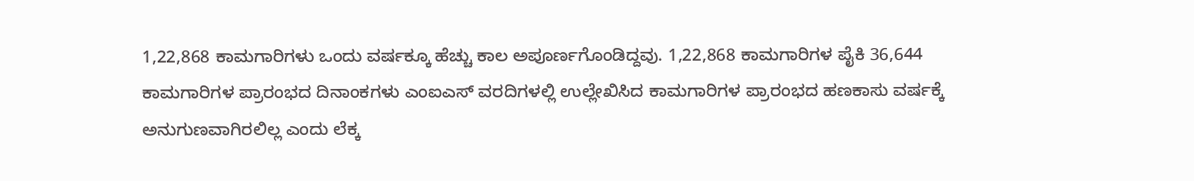1,22,868 ಕಾಮಗಾರಿಗಳು ಒಂದು ವರ್ಷಕ್ಕೂ ಹೆಚ್ಚು ಕಾಲ ಅಪೂರ್ಣಗೊಂಡಿದ್ದವು. 1,22,868 ಕಾಮಗಾರಿಗಳ ಪೈಕಿ 36,644 ಕಾಮಗಾರಿಗಳ ಪ್ರಾರಂಭದ ದಿನಾಂಕಗಳು ಎಂಐಎಸ್‌ ವರದಿಗಳಲ್ಲಿ ಉಲ್ಲೇಖಿಸಿದ ಕಾಮಗಾರಿಗಳ ಪ್ರಾರಂಭದ ಹಣಕಾಸು ವರ್ಷಕ್ಕೆ ಅನುಗುಣವಾಗಿರಲಿಲ್ಲ ಎಂದು ಲೆಕ್ಕ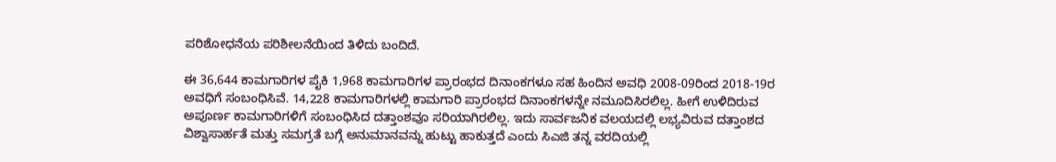ಪರಿಶೋಧನೆಯ ಪರಿಶೀಲನೆಯಿಂದ ತಿಳಿದು ಬಂದಿದೆ.

ಈ 36,644 ಕಾಮಗಾರಿಗಳ ಪೈಕಿ 1,968 ಕಾಮಗಾರಿಗಳ ಪ್ರಾರಂಭದ ದಿನಾಂಕಗಳೂ ಸಹ ಹಿಂದಿನ ಅವಧಿ 2008-09ರಿಂದ 2018-19ರ ಅವಧಿಗೆ ಸಂಬಂಧಿಸಿವೆ. 14,228 ಕಾಮಗಾರಿಗಳಲ್ಲಿ ಕಾಮಗಾರಿ ಪ್ರಾರಂಭದ ದಿನಾಂಕಗಳನ್ನೇ ನಮೂದಿಸಿರಲಿಲ್ಲ. ಹೀಗೆ ಉಳಿದಿರುವ ಅಪೂರ್ಣ ಕಾಮಗಾರಿಗಳಿಗೆ ಸಂಬಂಧಿಸಿದ ದತ್ತಾಂಶವೂ ಸರಿಯಾಗಿರಲಿಲ್ಲ. ಇದು ಸಾರ್ವಜನಿಕ ವಲಯದಲ್ಲಿ ಲಭ್ಯವಿರುವ ದತ್ತಾಂಶದ ವಿಶ್ವಾಸಾರ್ಹತೆ ಮತ್ತು ಸಮಗ್ರತೆ ಬಗ್ಗೆ ಅನುಮಾನವನ್ನು ಹುಟ್ಟು ಹಾಕುತ್ತದೆ ಎಂದು ಸಿಎಜಿ ತನ್ನ ವರದಿಯಲ್ಲಿ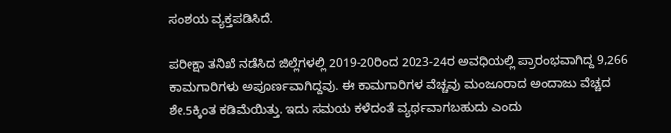ಸಂಶಯ ವ್ಯಕ್ತಪಡಿಸಿದೆ.

ಪರೀಕ್ಷಾ ತನಿಖೆ ನಡೆಸಿದ ಜಿಲ್ಲೆಗಳಲ್ಲಿ 2019-20ರಿಂದ 2023-24ರ ಅವಧಿಯಲ್ಲಿ ಪ್ರಾರಂಭವಾಗಿದ್ದ 9,266 ಕಾಮಗಾರಿಗಳು ಅಪೂರ್ಣವಾಗಿದ್ದವು. ಈ ಕಾಮಗಾರಿಗಳ ವೆಚ್ಚವು ಮಂಜೂರಾದ ಅಂದಾಜು ವೆಚ್ಚದ ಶೇ.5ಕ್ಕಿಂತ ಕಡಿಮೆಯಿತ್ತು. ಇದು ಸಮಯ ಕಳೆದಂತೆ ವ್ಯರ್ಥವಾಗಬಹುದು ಎಂದು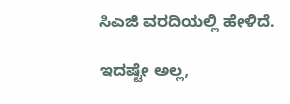ಸಿಎಜಿ ವರದಿಯಲ್ಲಿ ಹೇಳಿದೆ.

ಇದಷ್ಟೇ ಅಲ್ಲ,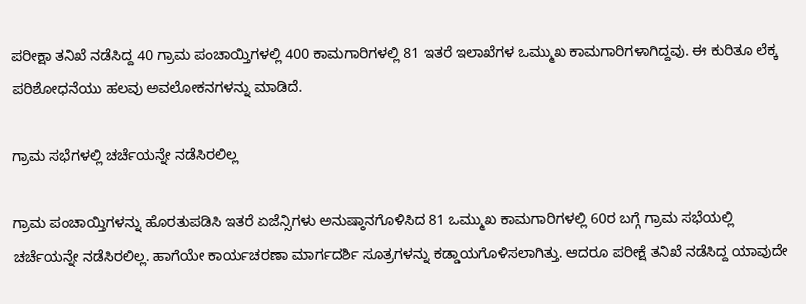ಪರೀಕ್ಷಾ ತನಿಖೆ ನಡೆಸಿದ್ದ 40 ಗ್ರಾಮ ಪಂಚಾಯ್ತಿಗಳಲ್ಲಿ 400 ಕಾಮಗಾರಿಗಳಲ್ಲಿ 81 ಇತರೆ ಇಲಾಖೆಗಳ ಒಮ್ಮುಖ ಕಾಮಗಾರಿಗಳಾಗಿದ್ದವು. ಈ ಕುರಿತೂ ಲೆಕ್ಕ ಪರಿಶೋಧನೆಯು ಹಲವು ಅವಲೋಕನಗಳನ್ನು ಮಾಡಿದೆ.

ಗ್ರಾಮ ಸಭೆಗಳಲ್ಲಿ ಚರ್ಚೆಯನ್ನೇ ನಡೆಸಿರಲಿಲ್ಲ

ಗ್ರಾಮ ಪಂಚಾಯ್ತಿಗಳನ್ನು ಹೊರತುಪಡಿಸಿ ಇತರೆ ಏಜೆನ್ಸಿಗಳು ಅನುಷ್ಠಾನಗೊಳಿಸಿದ 81 ಒಮ್ಮುಖ ಕಾಮಗಾರಿಗಳಲ್ಲಿ 60ರ ಬಗ್ಗೆ ಗ್ರಾಮ ಸಭೆಯಲ್ಲಿ ಚರ್ಚೆಯನ್ನೇ ನಡೆಸಿರಲಿಲ್ಲ. ಹಾಗೆಯೇ ಕಾರ್ಯಚರಣಾ ಮಾರ್ಗದರ್ಶಿ ಸೂತ್ರಗಳನ್ನು ಕಡ್ಡಾಯಗೊಳಿಸಲಾಗಿತ್ತು. ಆದರೂ ಪರೀಕ್ಷೆ ತನಿಖೆ ನಡೆಸಿದ್ದ ಯಾವುದೇ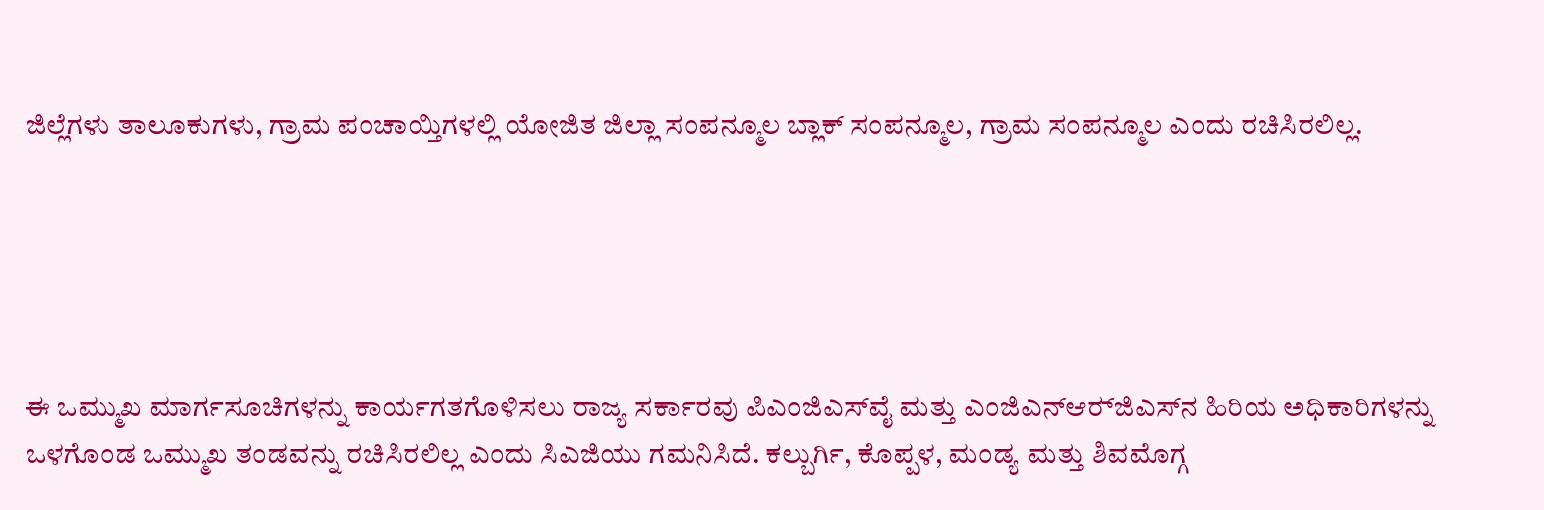ಜಿಲ್ಲೆಗಳು ತಾಲೂಕುಗಳು, ಗ್ರಾಮ ಪಂಚಾಯ್ತಿಗಳಲ್ಲಿ ಯೋಜಿತ ಜಿಲ್ಲಾ ಸಂಪನ್ಮೂಲ ಬ್ಲಾಕ್‌ ಸಂಪನ್ಮೂಲ, ಗ್ರಾಮ ಸಂಪನ್ಮೂಲ ಎಂದು ರಚಿಸಿರಲಿಲ್ಲ.





ಈ ಒಮ್ಮುಖ ಮಾರ್ಗಸೂಚಿಗಳನ್ನು ಕಾರ್ಯಗತಗೊಳಿಸಲು ರಾಜ್ಯ ಸರ್ಕಾರವು ಪಿಎಂಜಿಎಸ್‌ವೈ ಮತ್ತು ಎಂಜಿಎನ್‌ಆರ್‍‌ಜಿಎಸ್‌ನ ಹಿರಿಯ ಅಧಿಕಾರಿಗಳನ್ನು ಒಳಗೊಂಡ ಒಮ್ಮುಖ ತಂಡವನ್ನು ರಚಿಸಿರಲಿಲ್ಲ ಎಂದು ಸಿಎಜಿಯು ಗಮನಿಸಿದೆ. ಕಲ್ಬುರ್ಗಿ, ಕೊಪ್ಪಳ, ಮಂಡ್ಯ ಮತ್ತು ಶಿವಮೊಗ್ಗ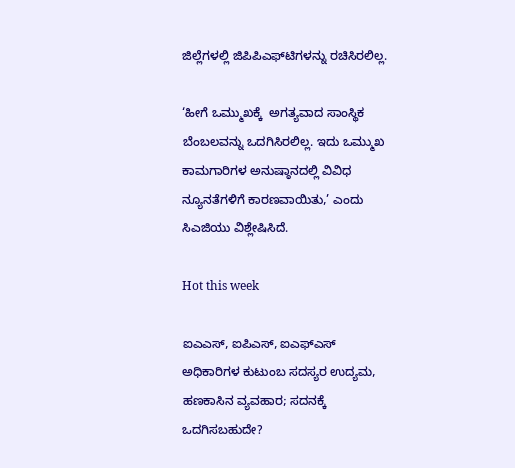ಜಿಲ್ಲೆಗಳಲ್ಲಿ ಜಿಪಿಪಿಎಫ್‌ಟಿಗಳನ್ನು ರಚಿಸಿರಲಿಲ್ಲ.

‘ಹೀಗೆ ಒಮ್ಮುಖಕ್ಕೆ  ಅಗತ್ಯವಾದ ಸಾಂಸ್ಥಿಕ ಬೆಂಬಲವನ್ನು ಒದಗಿಸಿರಲಿಲ್ಲ. ಇದು ಒಮ್ಮುಖ ಕಾಮಗಾರಿಗಳ ಅನುಷ್ಠಾನದಲ್ಲಿ ವಿವಿಧ ನ್ಯೂನತೆಗಳಿಗೆ ಕಾರಣವಾಯಿತು,’ ಎಂದು ಸಿಎಜಿಯು ವಿಶ್ಲೇಷಿಸಿದೆ.

Hot this week

ಐಎಎಸ್, ಐಪಿಎಸ್, ಐಎಫ್‌ಎಸ್ ಅಧಿಕಾರಿಗಳ ಕುಟುಂಬ ಸದಸ್ಯರ ಉದ್ಯಮ, ಹಣಕಾಸಿನ ವ್ಯವಹಾರ; ಸದನಕ್ಕೆ ಒದಗಿಸಬಹುದೇ?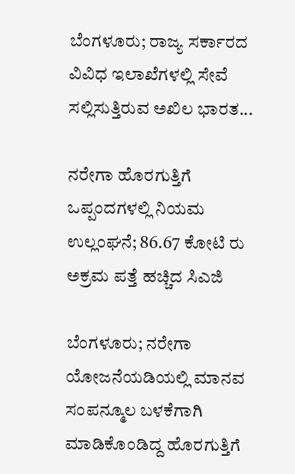ಬೆಂಗಳೂರು; ರಾಜ್ಯ ಸರ್ಕಾರದ ವಿವಿಧ ಇಲಾಖೆಗಳಲ್ಲಿ ಸೇವೆ ಸಲ್ಲಿಸುತ್ತಿರುವ ಅಖಿಲ ಭಾರತ...

ನರೇಗಾ ಹೊರಗುತ್ತಿಗೆ ಒಪ್ಪಂದಗಳಲ್ಲಿ ನಿಯಮ ಉಲ್ಲಂಘನೆ; 86.67 ಕೋಟಿ ರು ಅಕ್ರಮ ಪತ್ತೆ ಹಚ್ಚಿದ ಸಿಎಜಿ

ಬೆಂಗಳೂರು; ನರೇಗಾ ಯೋಜನೆಯಡಿಯಲ್ಲಿ ಮಾನವ ಸಂಪನ್ಮೂಲ ಬಳಕೆಗಾಗಿ ಮಾಡಿಕೊಂಡಿದ್ದ ಹೊರಗುತ್ತಿಗೆ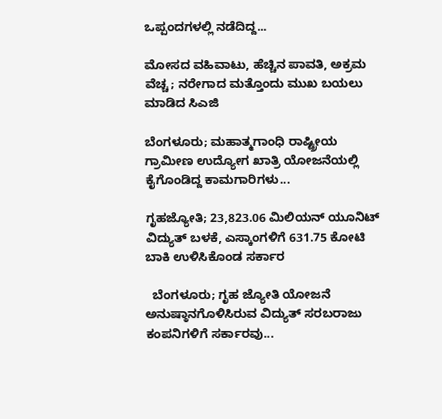ಒಪ್ಪಂದಗಳಲ್ಲಿ ನಡೆದಿದ್ದ...

ಮೋಸದ ವಹಿವಾಟು, ಹೆಚ್ಚಿನ ಪಾವತಿ, ಅಕ್ರಮ ವೆಚ್ಚ; ನರೇಗಾದ ಮತ್ತೊಂದು ಮುಖ ಬಯಲು ಮಾಡಿದ ಸಿಎಜಿ

ಬೆಂಗಳೂರು; ಮಹಾತ್ಮಗಾಂಧಿ ರಾಷ್ಟ್ರೀಯ ಗ್ರಾಮೀಣ ಉದ್ಯೋಗ ಖಾತ್ರಿ ಯೋಜನೆಯಲ್ಲಿ ಕೈಗೊಂಡಿದ್ದ ಕಾಮಗಾರಿಗಳು...

ಗೃಹಜ್ಯೋತಿ; 23,823.06 ಮಿಲಿಯನ್ ಯೂನಿಟ್ ವಿದ್ಯುತ್ ಬಳಕೆ, ಎಸ್ಕಾಂಗಳಿಗೆ 631.75 ಕೋಟಿ ಬಾಕಿ ಉಳಿಸಿಕೊಂಡ ಸರ್ಕಾರ

  ಬೆಂಗಳೂರು; ಗೃಹ ಜ್ಯೋತಿ ಯೋಜನೆ ಅನುಷ್ಠಾನಗೊಳಿಸಿರುವ ವಿದ್ಯುತ್ ಸರಬರಾಜು ಕಂಪನಿಗಳಿಗೆ ಸರ್ಕಾರವು...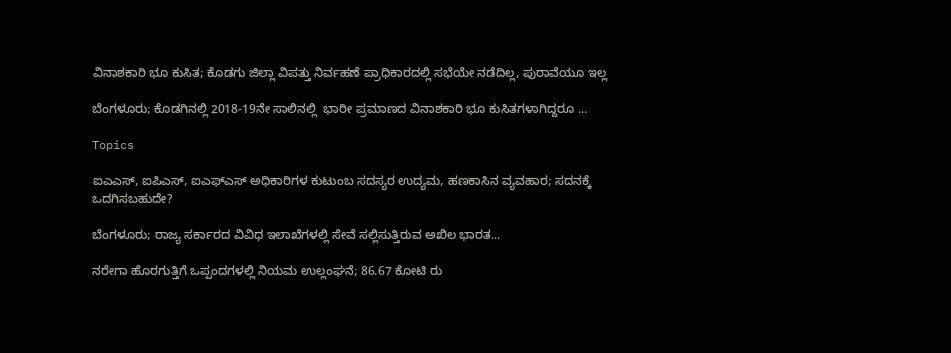ವಿನಾಶಕಾರಿ ಭೂ ಕುಸಿತ; ಕೊಡಗು ಜಿಲ್ಲಾ ವಿಪತ್ತು ನಿರ್ವಹಣೆ ಪ್ರಾಧಿಕಾರದಲ್ಲಿ ಸಭೆಯೇ ನಡೆದಿಲ್ಲ, ಪುರಾವೆಯೂ ಇಲ್ಲ

ಬೆಂಗಳೂರು; ಕೊಡಗಿನಲ್ಲಿ 2018-19ನೇ ಸಾಲಿನಲ್ಲಿ  ಭಾರೀ ಪ್ರಮಾಣದ ವಿನಾಶಕಾರಿ ಭೂ ಕುಸಿತಗಳಾಗಿದ್ದರೂ ...

Topics

ಐಎಎಸ್, ಐಪಿಎಸ್, ಐಎಫ್‌ಎಸ್ ಅಧಿಕಾರಿಗಳ ಕುಟುಂಬ ಸದಸ್ಯರ ಉದ್ಯಮ, ಹಣಕಾಸಿನ ವ್ಯವಹಾರ; ಸದನಕ್ಕೆ ಒದಗಿಸಬಹುದೇ?

ಬೆಂಗಳೂರು; ರಾಜ್ಯ ಸರ್ಕಾರದ ವಿವಿಧ ಇಲಾಖೆಗಳಲ್ಲಿ ಸೇವೆ ಸಲ್ಲಿಸುತ್ತಿರುವ ಅಖಿಲ ಭಾರತ...

ನರೇಗಾ ಹೊರಗುತ್ತಿಗೆ ಒಪ್ಪಂದಗಳಲ್ಲಿ ನಿಯಮ ಉಲ್ಲಂಘನೆ; 86.67 ಕೋಟಿ ರು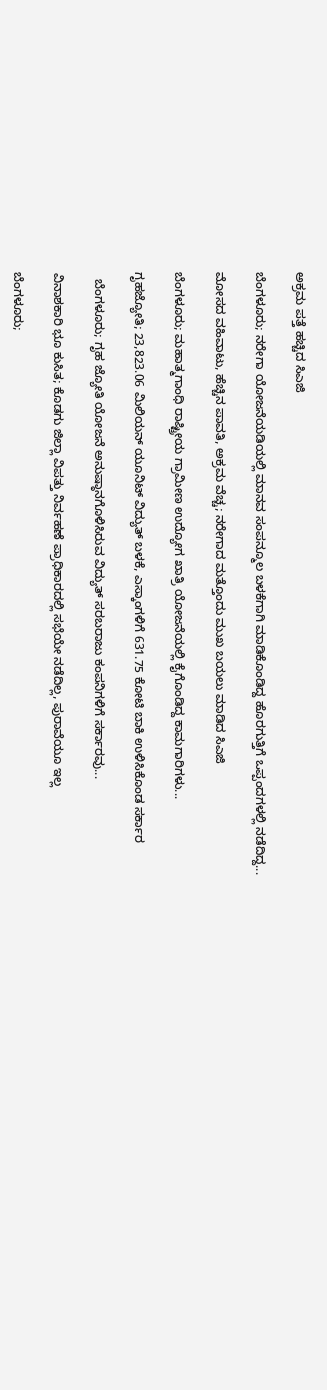ಅಕ್ರಮ ಪತ್ತೆ ಹಚ್ಚಿದ ಸಿಎಜಿ

ಬೆಂಗಳೂರು; ನರೇಗಾ ಯೋಜನೆಯಡಿಯಲ್ಲಿ ಮಾನವ ಸಂಪನ್ಮೂಲ ಬಳಕೆಗಾಗಿ ಮಾಡಿಕೊಂಡಿದ್ದ ಹೊರಗುತ್ತಿಗೆ ಒಪ್ಪಂದಗಳಲ್ಲಿ ನಡೆದಿದ್ದ...

ಮೋಸದ ವಹಿವಾಟು, ಹೆಚ್ಚಿನ ಪಾವತಿ, ಅಕ್ರಮ ವೆಚ್ಚ; ನರೇಗಾದ ಮತ್ತೊಂದು ಮುಖ ಬಯಲು ಮಾಡಿದ ಸಿಎಜಿ

ಬೆಂಗಳೂರು; ಮಹಾತ್ಮಗಾಂಧಿ ರಾಷ್ಟ್ರೀಯ ಗ್ರಾಮೀಣ ಉದ್ಯೋಗ ಖಾತ್ರಿ ಯೋಜನೆಯಲ್ಲಿ ಕೈಗೊಂಡಿದ್ದ ಕಾಮಗಾರಿಗಳು...

ಗೃಹಜ್ಯೋತಿ; 23,823.06 ಮಿಲಿಯನ್ ಯೂನಿಟ್ ವಿದ್ಯುತ್ ಬಳಕೆ, ಎಸ್ಕಾಂಗಳಿಗೆ 631.75 ಕೋಟಿ ಬಾಕಿ ಉಳಿಸಿಕೊಂಡ ಸರ್ಕಾರ

  ಬೆಂಗಳೂರು; ಗೃಹ ಜ್ಯೋತಿ ಯೋಜನೆ ಅನುಷ್ಠಾನಗೊಳಿಸಿರುವ ವಿದ್ಯುತ್ ಸರಬರಾಜು ಕಂಪನಿಗಳಿಗೆ ಸರ್ಕಾರವು...

ವಿನಾಶಕಾರಿ ಭೂ ಕುಸಿತ; ಕೊಡಗು ಜಿಲ್ಲಾ ವಿಪತ್ತು ನಿರ್ವಹಣೆ ಪ್ರಾಧಿಕಾರದಲ್ಲಿ ಸಭೆಯೇ ನಡೆದಿಲ್ಲ, ಪುರಾವೆಯೂ ಇಲ್ಲ

ಬೆಂಗಳೂರು;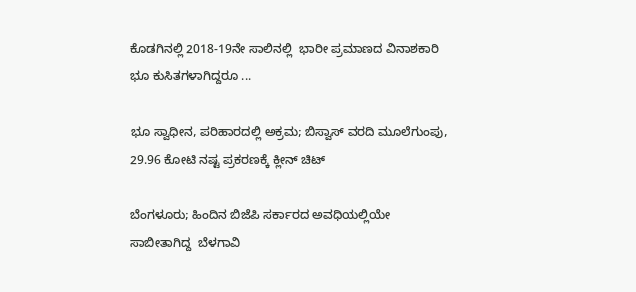ಕೊಡಗಿನಲ್ಲಿ 2018-19ನೇ ಸಾಲಿನಲ್ಲಿ  ಭಾರೀ ಪ್ರಮಾಣದ ವಿನಾಶಕಾರಿ ಭೂ ಕುಸಿತಗಳಾಗಿದ್ದರೂ ...

ಭೂ ಸ್ವಾಧೀನ, ಪರಿಹಾರದಲ್ಲಿ ಅಕ್ರಮ; ಬಿಸ್ವಾಸ್ ವರದಿ ಮೂಲೆಗುಂಪು, 29.96 ಕೋಟಿ ನಷ್ಟ ಪ್ರಕರಣಕ್ಕೆ ಕ್ಲೀನ್ ಚಿಟ್

ಬೆಂಗಳೂರು; ಹಿಂದಿನ ಬಿಜೆಪಿ ಸರ್ಕಾರದ ಅವಧಿಯಲ್ಲಿಯೇ ಸಾಬೀತಾಗಿದ್ದ  ಬೆಳಗಾವಿ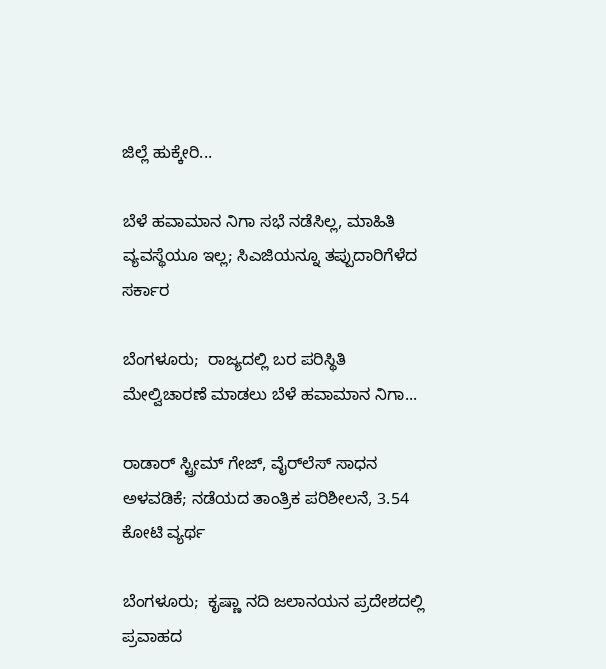ಜಿಲ್ಲೆ ಹುಕ್ಕೇರಿ...

ಬೆಳೆ ಹವಾಮಾನ ನಿಗಾ ಸಭೆ ನಡೆಸಿಲ್ಲ, ಮಾಹಿತಿ ವ್ಯವಸ್ಥೆಯೂ ಇಲ್ಲ; ಸಿಎಜಿಯನ್ನೂ ತಪ್ಪುದಾರಿಗೆಳೆದ ಸರ್ಕಾರ

ಬೆಂಗಳೂರು;  ರಾಜ್ಯದಲ್ಲಿ ಬರ ಪರಿಸ್ಥಿತಿ ಮೇಲ್ವಿಚಾರಣೆ ಮಾಡಲು ಬೆಳೆ ಹವಾಮಾನ ನಿಗಾ...

ರಾಡಾರ್ ಸ್ಟ್ರೀಮ್‌ ಗೇಜ್‌, ವೈರ್‍‌ಲೆಸ್‌ ಸಾಧನ ಅಳವಡಿಕೆ; ನಡೆಯದ ತಾಂತ್ರಿಕ ಪರಿಶೀಲನೆ, 3.54 ಕೋಟಿ ವ್ಯರ್ಥ

ಬೆಂಗಳೂರು;  ಕೃಷ್ಣಾ ನದಿ ಜಲಾನಯನ ಪ್ರದೇಶದಲ್ಲಿ ಪ್ರವಾಹದ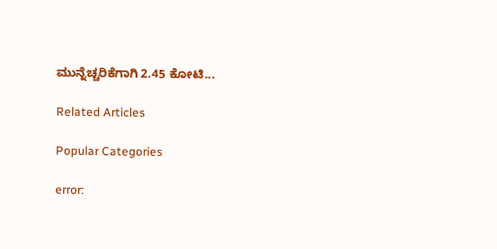ಮುನ್ನೆಚ್ಚರಿಕೆಗಾಗಿ 2.45 ಕೋಟಿ...

Related Articles

Popular Categories

error: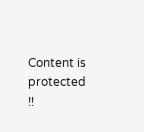Content is protected !!